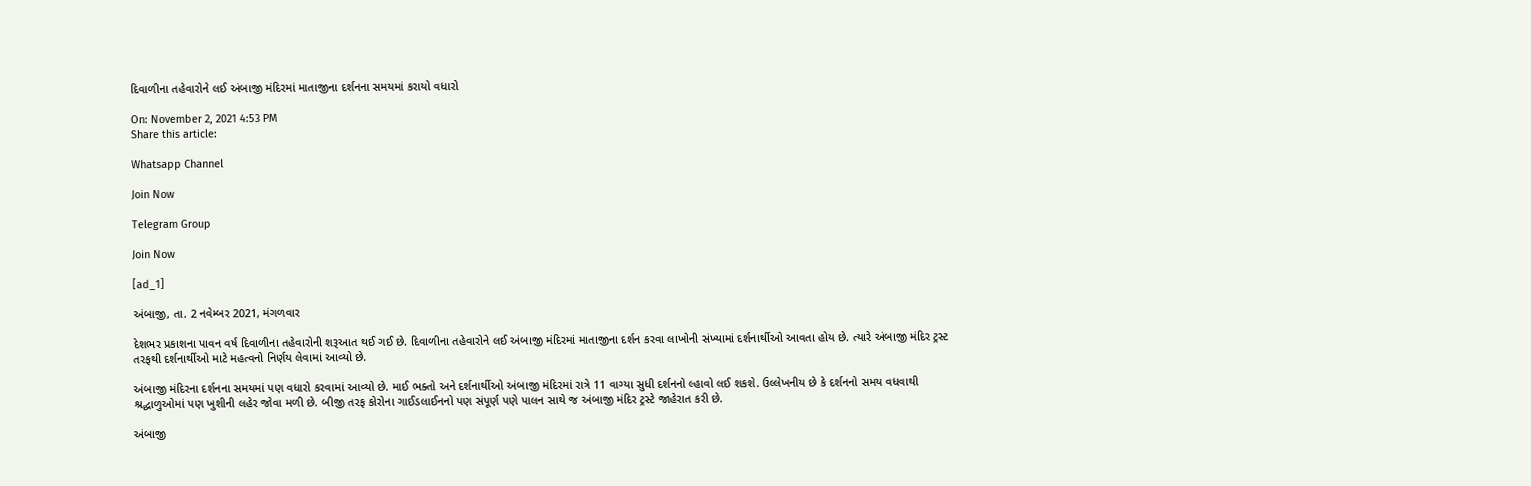દિવાળીના તહેવારોને લઈ અંબાજી મંદિરમાં માતાજીના દર્શનના સમયમાં કરાયો વધારો

On: November 2, 2021 4:53 PM
Share this article:

Whatsapp Channel

Join Now

Telegram Group

Join Now

[ad_1]

અંબાજી, તા. 2 નવેમ્બર 2021, મંગળવાર

દેશભર પ્રકાશના પાવન વર્ષ દિવાળીના તહેવારોની શરૂઆત થઈ ગઈ છે. દિવાળીના તહેવારોને લઈ અંબાજી મંદિરમાં માતાજીના દર્શન કરવા લાખોની સંખ્યામાં દર્શનાર્થીઓ આવતા હોય છે. ત્યારે અંબાજી મંદિર ટ્રસ્ટ તરફથી દર્શનાર્થીઓ માટે મહત્વનો નિર્ણય લેવામાં આવ્યો છે.

અંબાજી મંદિરના દર્શનના સમયમાં પણ વધારો કરવામાં આવ્યો છે. માઈ ભક્તો અને દર્શનાર્થીઓ અંબાજી મંદિરમાં રાત્રે 11 વાગ્યા સુધી દર્શનનો લ્હાવો લઈ શકશે. ઉલ્લેખનીય છે કે દર્શનનો સમય વધવાથી શ્રદ્ઘાળુઓમાં પણ ખુશીની લહેર જોવા મળી છે. બીજી તરફ કોરોના ગાઈડલાઈનનો પણ સંપૂર્ણ પણે પાલન સાથે જ અંબાજી મંદિર ટ્રસ્ટે જાહેરાત કરી છે.

અંબાજી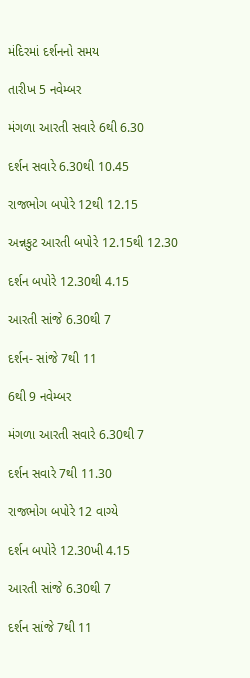મંદિરમાં દર્શનનો સમય

તારીખ 5 નવેમ્બર

મંગળા આરતી સવારે 6થી 6.30

દર્શન સવારે 6.30થી 10.45

રાજભોગ બપોરે 12થી 12.15

અન્નકુટ આરતી બપોરે 12.15થી 12.30

દર્શન બપોરે 12.30થી 4.15

આરતી સાંજે 6.30થી 7

દર્શન- સાંજે 7થી 11

6થી 9 નવેમ્બર

મંગળા આરતી સવારે 6.30થી 7

દર્શન સવારે 7થી 11.30

રાજભોગ બપોરે 12 વાગ્યે

દર્શન બપોરે 12.30ખી 4.15

આરતી સાંજે 6.30થી 7

દર્શન સાંજે 7થી 11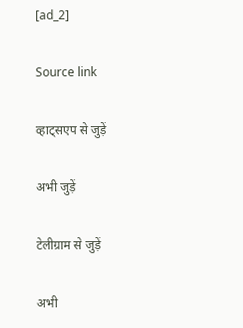[ad_2]

Source link

व्हाट्सएप से जुड़ें

अभी जुड़ें

टेलीग्राम से जुड़ें

अभी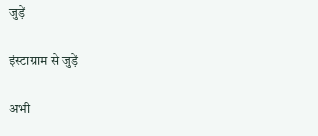जुड़ें

इंस्टाग्राम से जुड़ें

अभी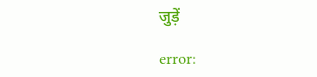जुड़ें

error: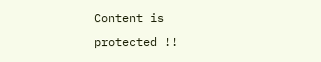Content is protected !!